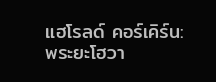แฮโรลด์ คอร์เคิร์น: พระยะโฮวา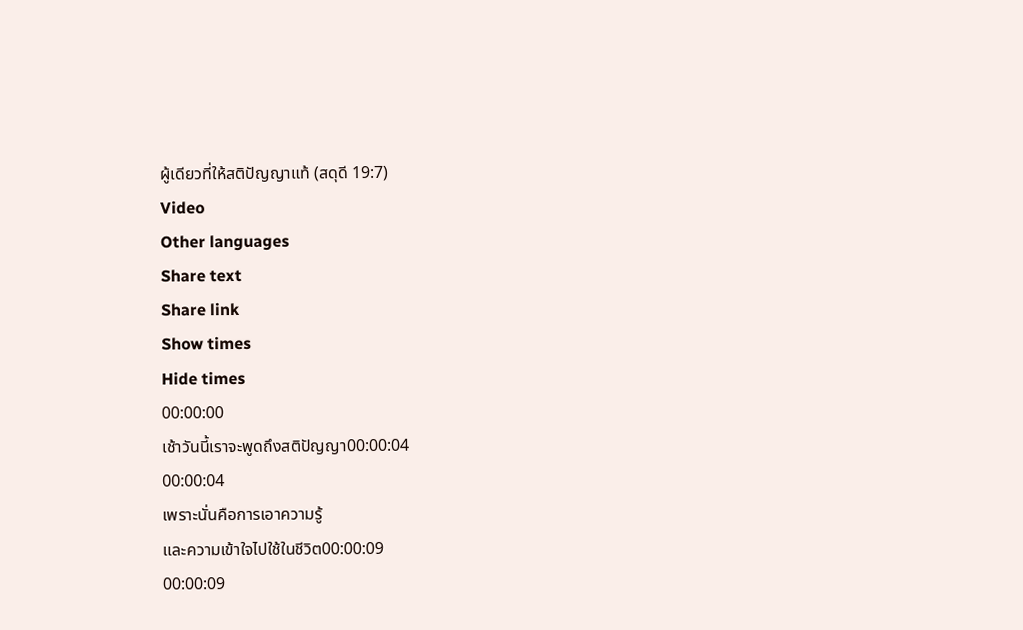ผู้เดียวที่ให้สติปัญญาแท้ (สดุดี 19:7)
Video
Other languages
Share text
Share link
Show times
Hide times
00:00:00
เช้าวันนี้เราจะพูดถึงสติปัญญา00:00:04
00:00:04
เพราะนั่นคือการเอาความรู้
และความเข้าใจไปใช้ในชีวิต00:00:09
00:00:09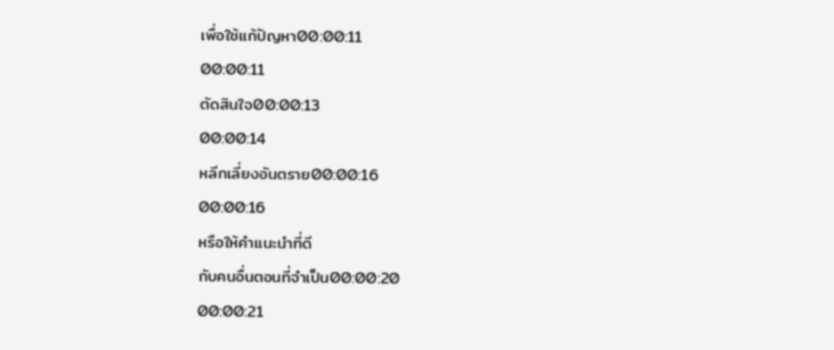เพื่อใช้แก้ปัญหา00:00:11
00:00:11
ตัดสินใจ00:00:13
00:00:14
หลีกเลี่ยงอันตราย00:00:16
00:00:16
หรือให้คำแนะนำที่ดี
กับคนอื่นตอนที่จำเป็น00:00:20
00:00:21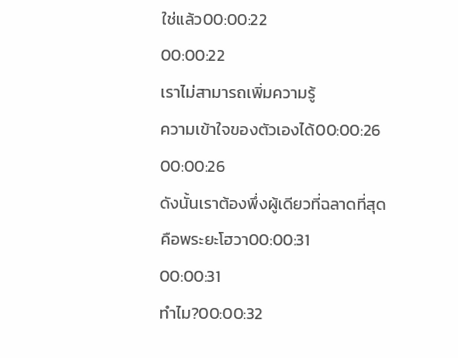ใช่แล้ว00:00:22
00:00:22
เราไม่สามารถเพิ่มความรู้
ความเข้าใจของตัวเองได้00:00:26
00:00:26
ดังนั้นเราต้องพึ่งผู้เดียวที่ฉลาดที่สุด
คือพระยะโฮวา00:00:31
00:00:31
ทำไม?00:00:32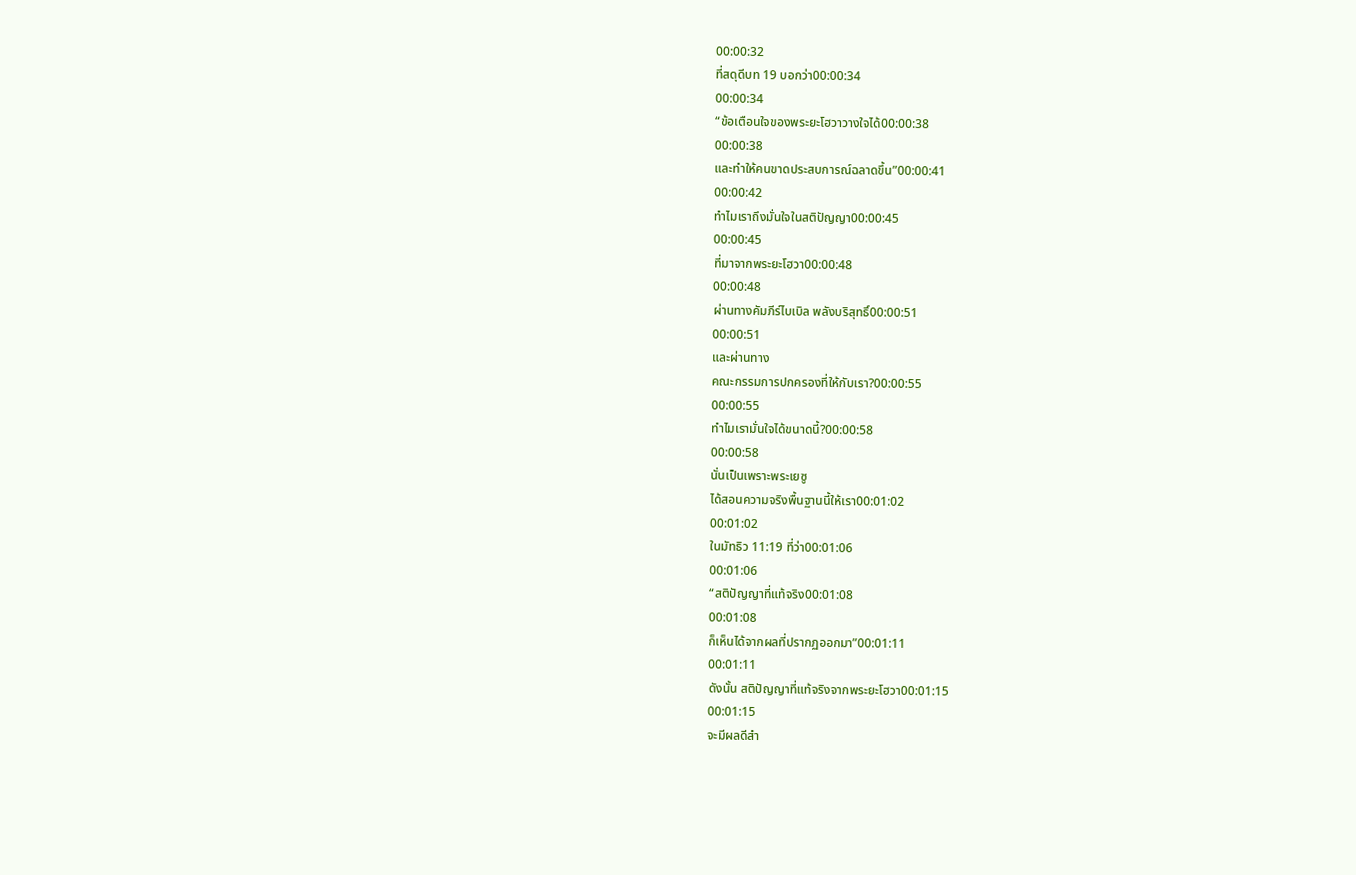00:00:32
ที่สดุดีบท 19 บอกว่า00:00:34
00:00:34
“ข้อเตือนใจของพระยะโฮวาวางใจได้00:00:38
00:00:38
และทำให้คนขาดประสบการณ์ฉลาดขึ้น”00:00:41
00:00:42
ทำไมเราถึงมั่นใจในสติปัญญา00:00:45
00:00:45
ที่มาจากพระยะโฮวา00:00:48
00:00:48
ผ่านทางคัมภีร์ไบเบิล พลังบริสุทธิ์00:00:51
00:00:51
และผ่านทาง
คณะกรรมการปกครองที่ให้กับเรา?00:00:55
00:00:55
ทำไมเรามั่นใจได้ขนาดนี้?00:00:58
00:00:58
นั่นเป็นเพราะพระเยซู
ได้สอนความจริงพื้นฐานนี้ให้เรา00:01:02
00:01:02
ในมัทธิว 11:19 ที่ว่า00:01:06
00:01:06
“สติปัญญาที่แท้จริง00:01:08
00:01:08
ก็เห็นได้จากผลที่ปรากฏออกมา”00:01:11
00:01:11
ดังนั้น สติปัญญาที่แท้จริงจากพระยะโฮวา00:01:15
00:01:15
จะมีผลดีสำ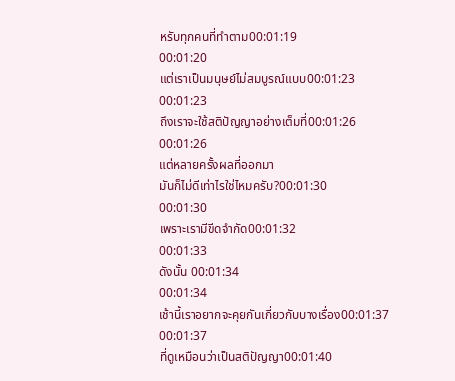หรับทุกคนที่ทำตาม00:01:19
00:01:20
แต่เราเป็นมนุษย์ไม่สมบูรณ์แบบ00:01:23
00:01:23
ถึงเราจะใช้สติปัญญาอย่างเต็มที่00:01:26
00:01:26
แต่หลายครั้งผลที่ออกมา
มันก็ไม่ดีเท่าไรใช่ไหมครับ?00:01:30
00:01:30
เพราะเรามีขีดจำกัด00:01:32
00:01:33
ดังนั้น 00:01:34
00:01:34
เช้านี้เราอยากจะคุยกันเกี่ยวกับบางเรื่อง00:01:37
00:01:37
ที่ดูเหมือนว่าเป็นสติปัญญา00:01:40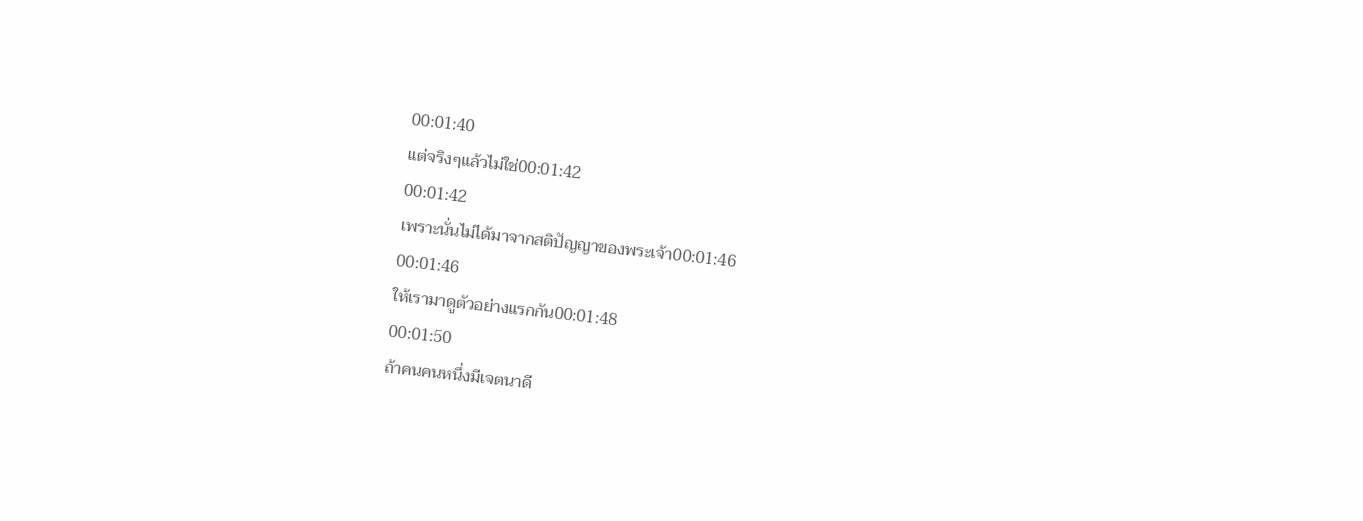00:01:40
แต่จริงๆแล้วไม่ใช่00:01:42
00:01:42
เพราะนั่นไม่ได้มาจากสติปัญญาของพระเจ้า00:01:46
00:01:46
ให้เรามาดูตัวอย่างแรกกัน00:01:48
00:01:50
ถ้าคนคนหนึ่งมีเจตนาดี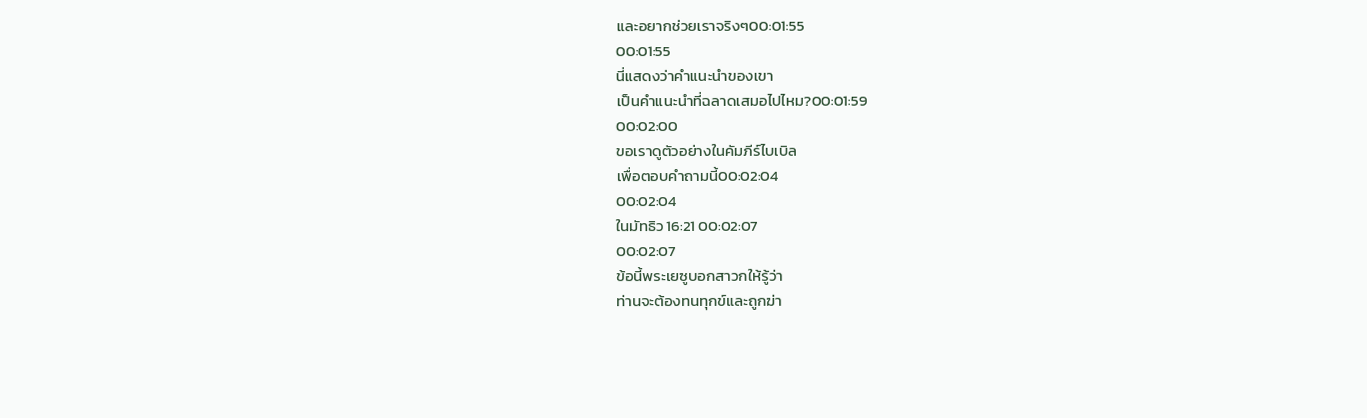และอยากช่วยเราจริงๆ00:01:55
00:01:55
นี่แสดงว่าคำแนะนำของเขา
เป็นคำแนะนำที่ฉลาดเสมอไปไหม?00:01:59
00:02:00
ขอเราดูตัวอย่างในคัมภีร์ไบเบิล
เพื่อตอบคำถามนี้00:02:04
00:02:04
ในมัทธิว 16:21 00:02:07
00:02:07
ข้อนี้พระเยซูบอกสาวกให้รู้ว่า
ท่านจะต้องทนทุกข์และถูกฆ่า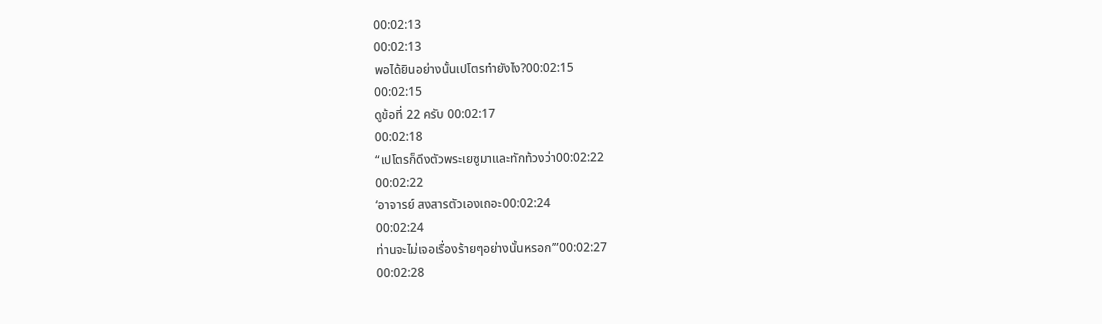00:02:13
00:02:13
พอได้ยินอย่างนั้นเปโตรทำยังไง?00:02:15
00:02:15
ดูข้อที่ 22 ครับ 00:02:17
00:02:18
“เปโตรก็ดึงตัวพระเยซูมาและทักท้วงว่า00:02:22
00:02:22
‘อาจารย์ สงสารตัวเองเถอะ00:02:24
00:02:24
ท่านจะไม่เจอเรื่องร้ายๆอย่างนั้นหรอก’”00:02:27
00:02:28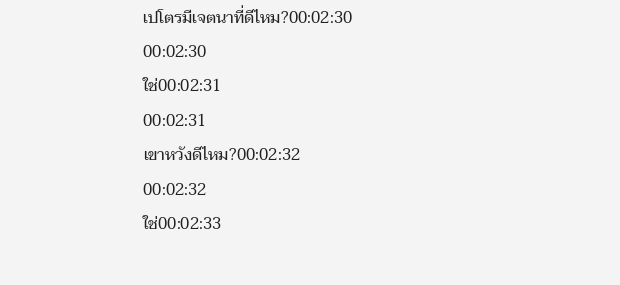เปโตรมีเจตนาที่ดีไหม?00:02:30
00:02:30
ใช่00:02:31
00:02:31
เขาหวังดีไหม?00:02:32
00:02:32
ใช่00:02:33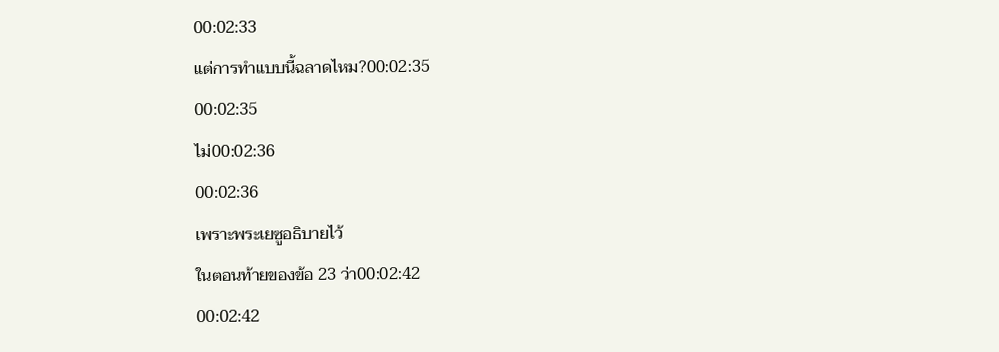00:02:33
แต่การทำแบบนี้ฉลาดไหม?00:02:35
00:02:35
ไม่00:02:36
00:02:36
เพราะพระเยซูอธิบายไว้
ในตอนท้ายของข้อ 23 ว่า00:02:42
00:02:42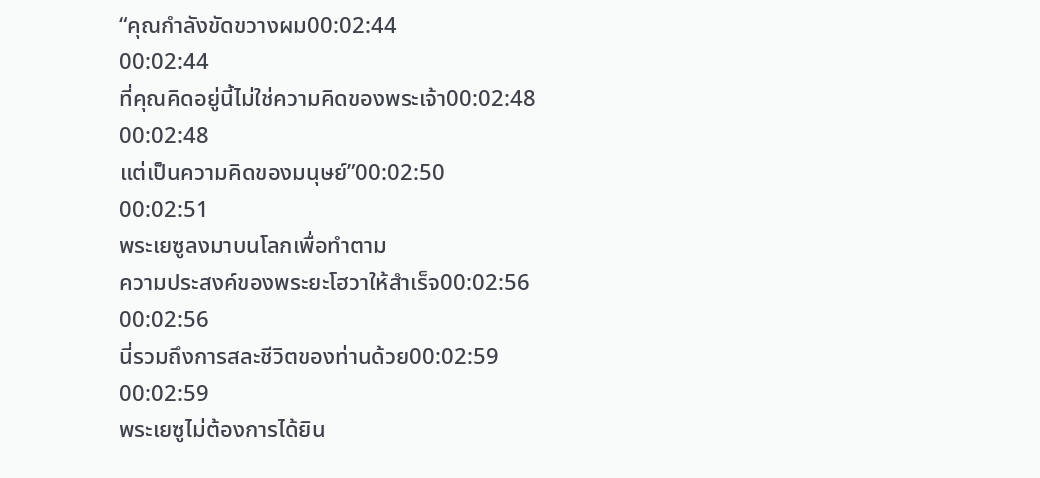“คุณกำลังขัดขวางผม00:02:44
00:02:44
ที่คุณคิดอยู่นี้ไม่ใช่ความคิดของพระเจ้า00:02:48
00:02:48
แต่เป็นความคิดของมนุษย์”00:02:50
00:02:51
พระเยซูลงมาบนโลกเพื่อทำตาม
ความประสงค์ของพระยะโฮวาให้สำเร็จ00:02:56
00:02:56
นี่รวมถึงการสละชีวิตของท่านด้วย00:02:59
00:02:59
พระเยซูไม่ต้องการได้ยิน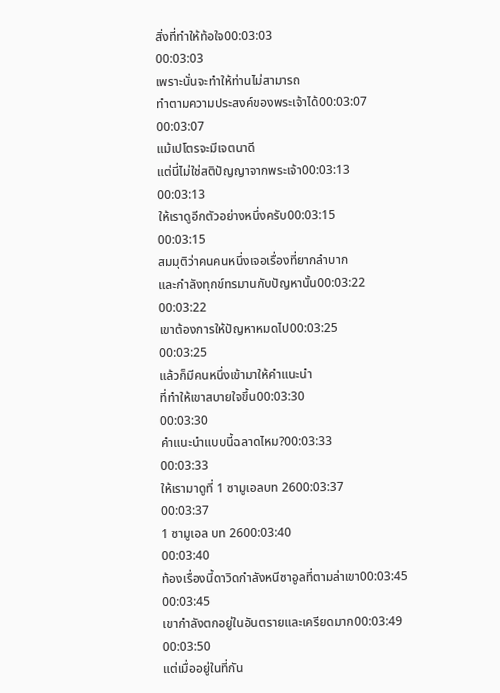สิ่งที่ทำให้ท้อใจ00:03:03
00:03:03
เพราะนั่นจะทำให้ท่านไม่สามารถ
ทำตามความประสงค์ของพระเจ้าได้00:03:07
00:03:07
แม้เปโตรจะมีเจตนาดี
แต่นี่ไม่ใช่สติปัญญาจากพระเจ้า00:03:13
00:03:13
ให้เราดูอีกตัวอย่างหนึ่งครับ00:03:15
00:03:15
สมมุติว่าคนคนหนึ่งเจอเรื่องที่ยากลำบาก
และกำลังทุกข์ทรมานกับปัญหานั้น00:03:22
00:03:22
เขาต้องการให้ปัญหาหมดไป00:03:25
00:03:25
แล้วก็มีคนหนึ่งเข้ามาให้คำแนะนำ
ที่ทำให้เขาสบายใจขึ้น00:03:30
00:03:30
คำแนะนำแบบนี้ฉลาดไหม?00:03:33
00:03:33
ให้เรามาดูที่ 1 ซามูเอลบท 2600:03:37
00:03:37
1 ซามูเอล บท 2600:03:40
00:03:40
ท้องเรื่องนี้ดาวิดกำลังหนีซาอูลที่ตามล่าเขา00:03:45
00:03:45
เขากำลังตกอยู่ในอันตรายและเครียดมาก00:03:49
00:03:50
แต่เมื่ออยู่ในที่กัน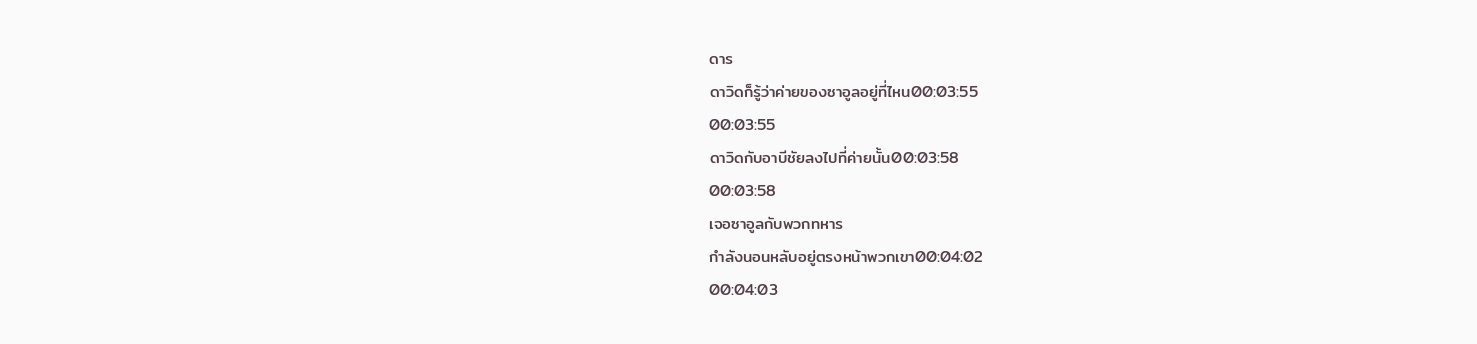ดาร
ดาวิดก็รู้ว่าค่ายของซาอูลอยู่ที่ไหน00:03:55
00:03:55
ดาวิดกับอาบีชัยลงไปที่ค่ายนั้น00:03:58
00:03:58
เจอซาอูลกับพวกทหาร
กำลังนอนหลับอยู่ตรงหน้าพวกเขา00:04:02
00:04:03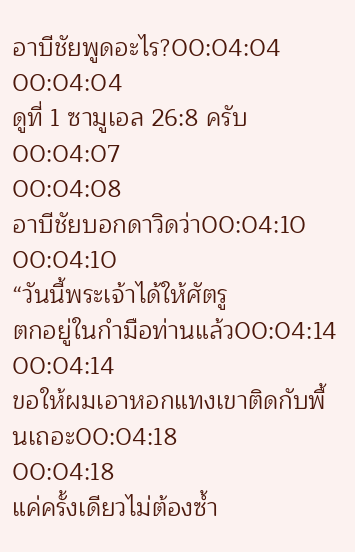อาบีชัยพูดอะไร?00:04:04
00:04:04
ดูที่ 1 ซามูเอล 26:8 ครับ00:04:07
00:04:08
อาบีชัยบอกดาวิดว่า00:04:10
00:04:10
“วันนี้พระเจ้าได้ให้ศัตรู
ตกอยู่ในกำมือท่านแล้ว00:04:14
00:04:14
ขอให้ผมเอาหอกแทงเขาติดกับพื้นเถอะ00:04:18
00:04:18
แค่ครั้งเดียวไม่ต้องซ้ำ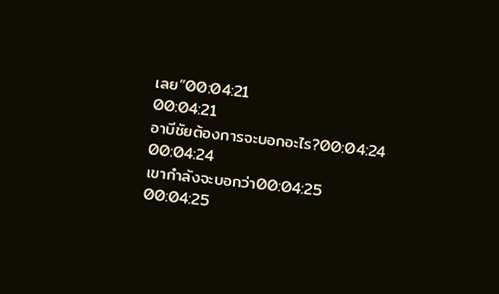เลย”00:04:21
00:04:21
อาบีชัยต้องการจะบอกอะไร?00:04:24
00:04:24
เขากำลังจะบอกว่า00:04:25
00:04:25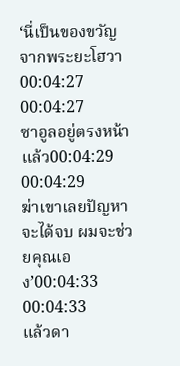‘นี่เป็นของขวัญจากพระยะโฮวา00:04:27
00:04:27
ซาอูลอยู่ตรงหน้าแล้ว00:04:29
00:04:29
ฆ่าเขาเลยปัญหาจะได้จบ ผมจะช่วยคุณเอง’00:04:33
00:04:33
แล้วดา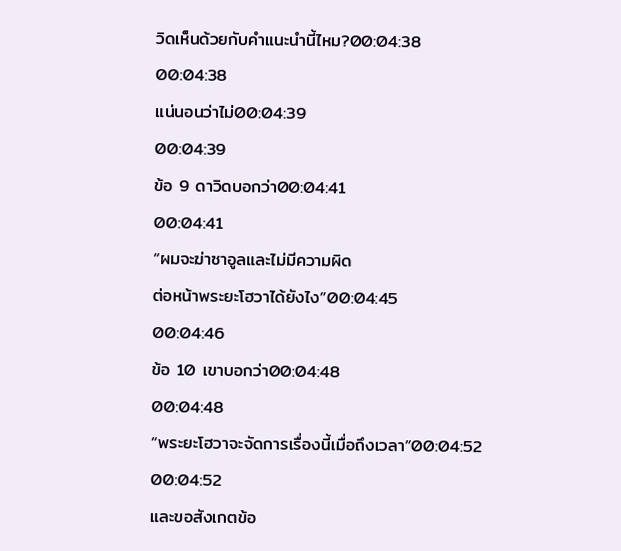วิดเห็นด้วยกับคำแนะนำนี้ไหม?00:04:38
00:04:38
แน่นอนว่าไม่00:04:39
00:04:39
ข้อ 9 ดาวิดบอกว่า00:04:41
00:04:41
“ผมจะฆ่าซาอูลและไม่มีความผิด
ต่อหน้าพระยะโฮวาได้ยังไง”00:04:45
00:04:46
ข้อ 10 เขาบอกว่า00:04:48
00:04:48
“พระยะโฮวาจะจัดการเรื่องนี้เมื่อถึงเวลา”00:04:52
00:04:52
และขอสังเกตข้อ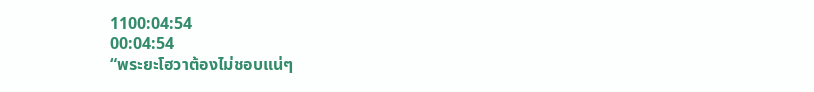1100:04:54
00:04:54
“พระยะโฮวาต้องไม่ชอบแน่ๆ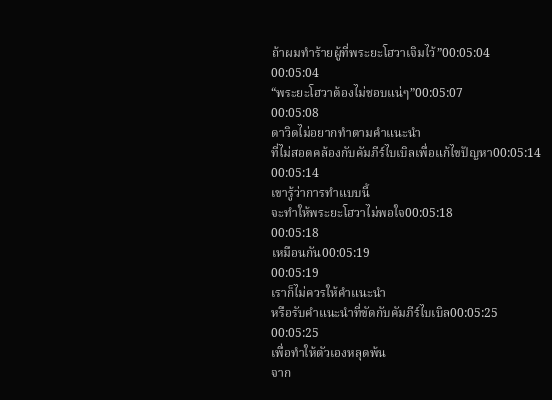ถ้าผมทำร้ายผู้ที่พระยะโฮวาเจิมไว้”00:05:04
00:05:04
“พระยะโฮวาต้องไม่ชอบแน่ๆ”00:05:07
00:05:08
ดาวิดไม่อยากทำตามคำแนะนำ
ที่ไม่สอดคล้องกับคัมภีร์ไบเบิลเพื่อแก้ไขปัญหา00:05:14
00:05:14
เขารู้ว่าการทำแบบนี้
จะทำให้พระยะโฮวาไม่พอใจ00:05:18
00:05:18
เหมือนกัน00:05:19
00:05:19
เราก็ไม่ควรให้คำแนะนำ
หรือรับคำแนะนำที่ขัดกับคัมภีร์ไบเบิล00:05:25
00:05:25
เพื่อทำให้ตัวเองหลุดพ้น
จาก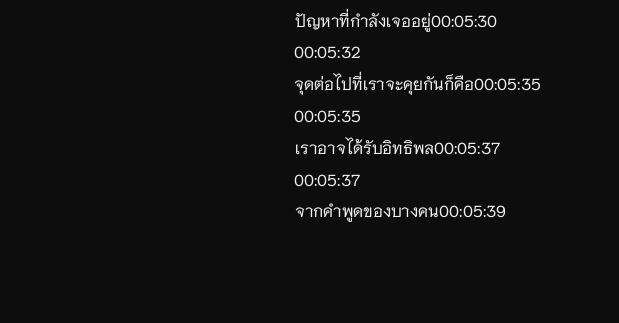ปัญหาที่กำลังเจออยู่00:05:30
00:05:32
จุดต่อไปที่เราจะคุยกันก็คือ00:05:35
00:05:35
เราอาจได้รับอิทธิพล00:05:37
00:05:37
จากคำพูดของบางคน00:05:39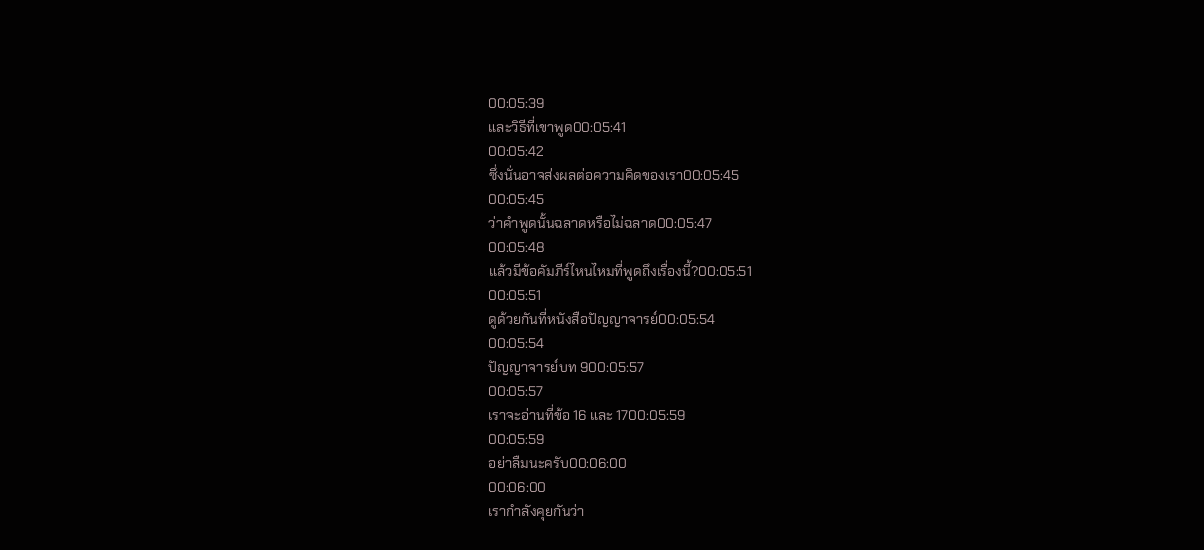00:05:39
และวิธีที่เขาพูด00:05:41
00:05:42
ซึ่งนั่นอาจส่งผลต่อความคิดของเรา00:05:45
00:05:45
ว่าคำพูดนั้นฉลาดหรือไม่ฉลาด00:05:47
00:05:48
แล้วมีข้อคัมภีร์ไหนไหมที่พูดถึงเรื่องนี้?00:05:51
00:05:51
ดูด้วยกันที่หนังสือปัญญาจารย์00:05:54
00:05:54
ปัญญาจารย์บท 900:05:57
00:05:57
เราจะอ่านที่ข้อ 16 และ 1700:05:59
00:05:59
อย่าลืมนะครับ00:06:00
00:06:00
เรากำลังคุยกันว่า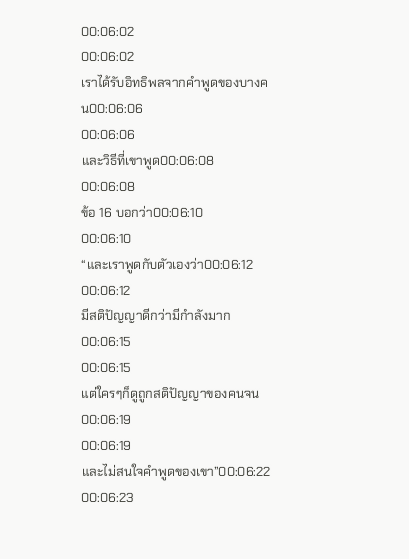00:06:02
00:06:02
เราได้รับอิทธิพลจากคำพูดของบางคน00:06:06
00:06:06
และวิธีที่เขาพูด00:06:08
00:06:08
ข้อ 16 บอกว่า00:06:10
00:06:10
“และเราพูดกับตัวเองว่า00:06:12
00:06:12
มีสติปัญญาดีกว่ามีกำลังมาก00:06:15
00:06:15
แต่ใครๆก็ดูถูกสติปัญญาของคนจน00:06:19
00:06:19
และไม่สนใจคำพูดของเขา”00:06:22
00:06:23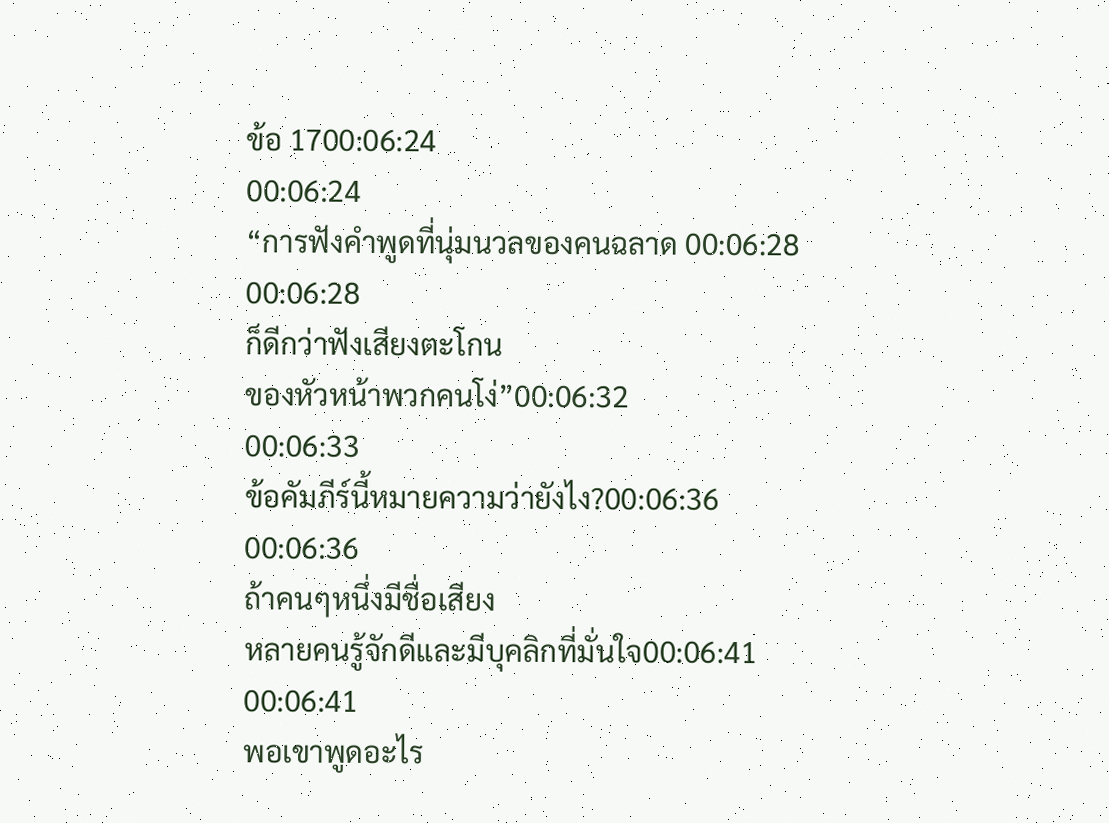ข้อ 1700:06:24
00:06:24
“การฟังคำพูดที่นุ่มนวลของคนฉลาด 00:06:28
00:06:28
ก็ดีกว่าฟังเสียงตะโกน
ของหัวหน้าพวกคนโง่”00:06:32
00:06:33
ข้อคัมภีร์นี้หมายความว่ายังไง?00:06:36
00:06:36
ถ้าคนๆหนึ่งมีชื่อเสียง
หลายคนรู้จักดีและมีบุคลิกที่มั่นใจ00:06:41
00:06:41
พอเขาพูดอะไร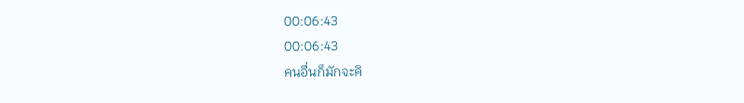00:06:43
00:06:43
คนอื่นก็มักจะคิ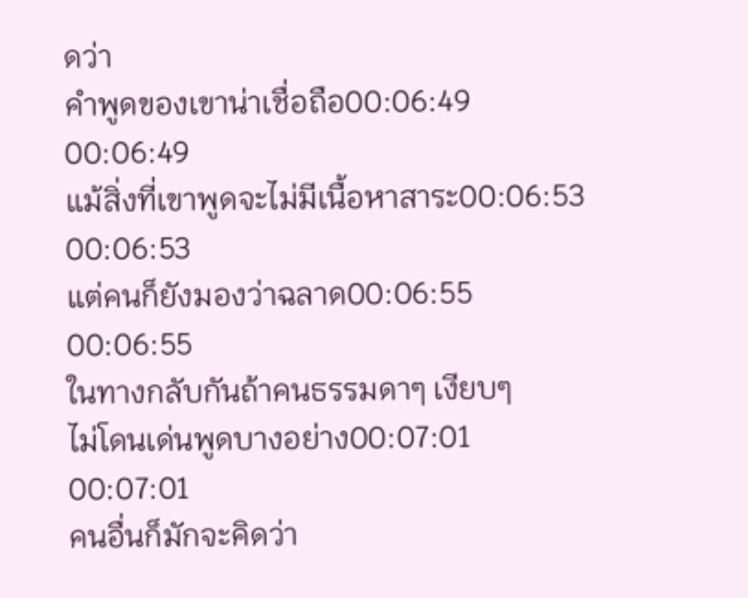ดว่า
คำพูดของเขาน่าเชื่อถือ00:06:49
00:06:49
แม้สิ่งที่เขาพูดจะไม่มีเนื้อหาสาระ00:06:53
00:06:53
แต่คนก็ยังมองว่าฉลาด00:06:55
00:06:55
ในทางกลับกันถ้าคนธรรมดาๆ เงียบๆ
ไม่โดนเด่นพูดบางอย่าง00:07:01
00:07:01
คนอื่นก็มักจะคิดว่า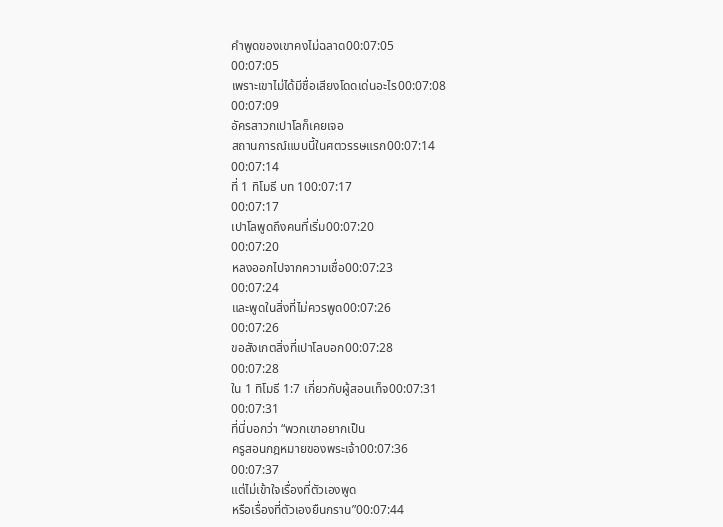คำพูดของเขาคงไม่ฉลาด00:07:05
00:07:05
เพราะเขาไม่ได้มีชื่อเสียงโดดเด่นอะไร00:07:08
00:07:09
อัครสาวกเปาโลก็เคยเจอ
สถานการณ์แบบนี้ในศตวรรษแรก00:07:14
00:07:14
ที่ 1 ทิโมธี บท 100:07:17
00:07:17
เปาโลพูดถึงคนที่เริ่ม00:07:20
00:07:20
หลงออกไปจากความเชื่อ00:07:23
00:07:24
และพูดในสิ่งที่ไม่ควรพูด00:07:26
00:07:26
ขอสังเกตสิ่งที่เปาโลบอก00:07:28
00:07:28
ใน 1 ทิโมธี 1:7 เกี่ยวกับผู้สอนเท็จ00:07:31
00:07:31
ที่นี่บอกว่า “พวกเขาอยากเป็น
ครูสอนกฎหมายของพระเจ้า00:07:36
00:07:37
แต่ไม่เข้าใจเรื่องที่ตัวเองพูด
หรือเรื่องที่ตัวเองยืนกราน”00:07:44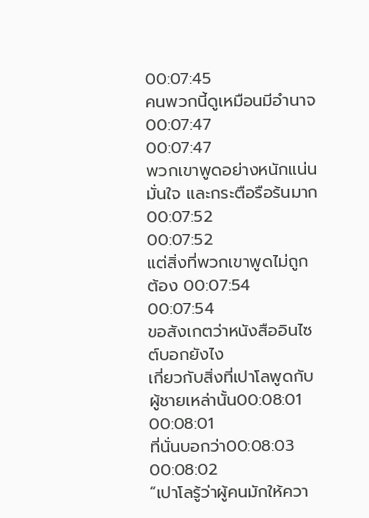00:07:45
คนพวกนี้ดูเหมือนมีอำนาจ00:07:47
00:07:47
พวกเขาพูดอย่างหนักแน่น
มั่นใจ และกระตือรือร้นมาก00:07:52
00:07:52
แต่สิ่งที่พวกเขาพูดไม่ถูกต้อง 00:07:54
00:07:54
ขอสังเกตว่าหนังสืออินไซต์บอกยังไง
เกี่ยวกับสิ่งที่เปาโลพูดกับผู้ชายเหล่านั้น00:08:01
00:08:01
ที่นั่นบอกว่า00:08:03
00:08:02
“เปาโลรู้ว่าผู้คนมักให้ควา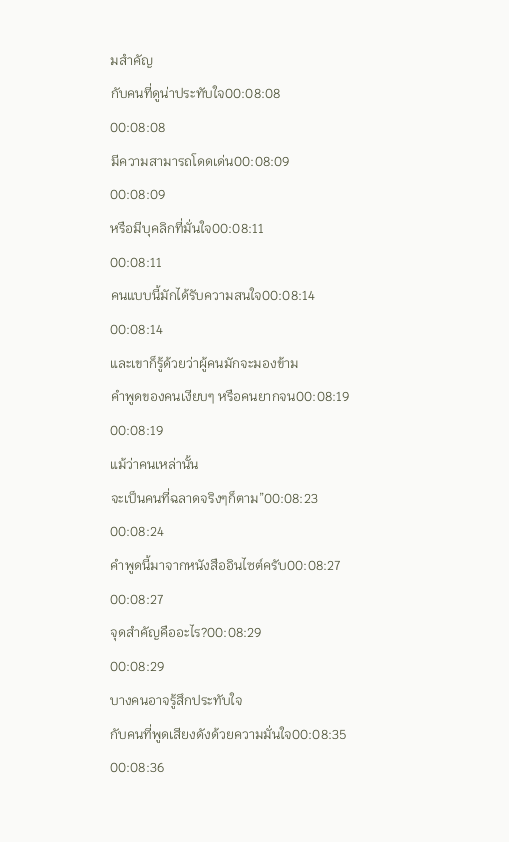มสำคัญ
กับคนที่ดูน่าประทับใจ00:08:08
00:08:08
มีความสามารถโดดเด่น00:08:09
00:08:09
หรือมีบุคลิกที่มั่นใจ00:08:11
00:08:11
คนแบบนี้มักได้รับความสนใจ00:08:14
00:08:14
และเขาก็รู้ด้วยว่าผู้คนมักจะมองข้าม
คำพูดของคนเงียบๆ หรือคนยากจน00:08:19
00:08:19
แม้ว่าคนเหล่านั้น
จะเป็นคนที่ฉลาดจริงๆก็ตาม”00:08:23
00:08:24
คำพูดนี้มาจากหนังสืออินไซต์ครับ00:08:27
00:08:27
จุดสำคัญคืออะไร?00:08:29
00:08:29
บางคนอาจรู้สึกประทับใจ
กับคนที่พูดเสียงดังด้วยความมั่นใจ00:08:35
00:08:36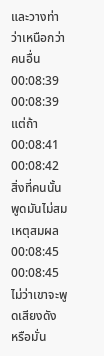และวางท่าว่าเหนือกว่าคนอื่น00:08:39
00:08:39
แต่ถ้า00:08:41
00:08:42
สิ่งที่คนนั้นพูดมันไม่สมเหตุสมผล00:08:45
00:08:45
ไม่ว่าเขาจะพูดเสียงดัง
หรือมั่น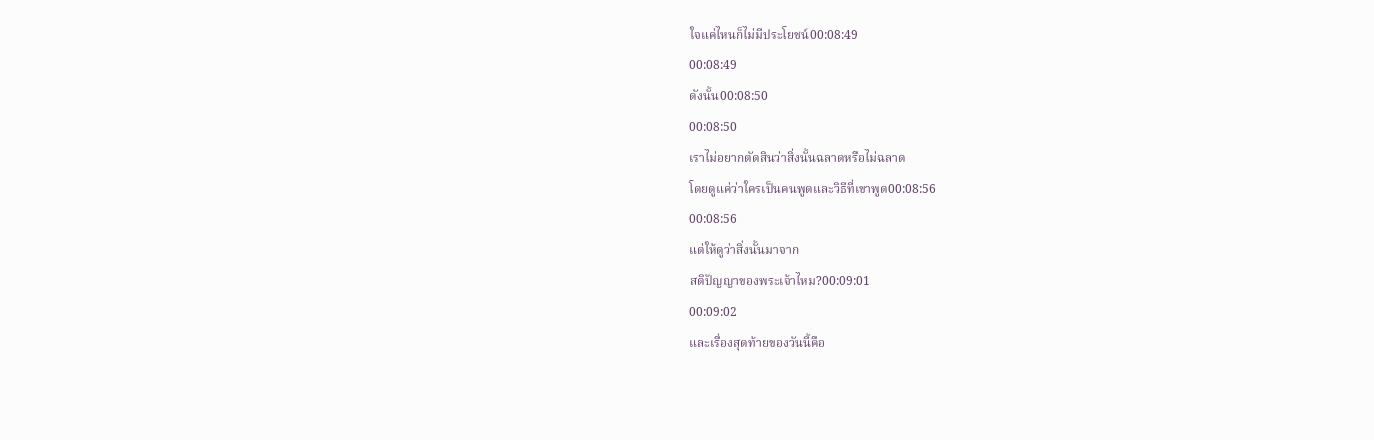ใจแค่ไหนก็ไม่มีประโยชน์00:08:49
00:08:49
ดังนั้น00:08:50
00:08:50
เราไม่อยากตัดสินว่าสิ่งนั้นฉลาดหรือไม่ฉลาด
โดยดูแค่ว่าใครเป็นคนพูดและวิธีที่เขาพูด00:08:56
00:08:56
แต่ให้ดูว่าสิ่งนั้นมาจาก
สติปัญญาของพระเจ้าไหม?00:09:01
00:09:02
และเรื่องสุดท้ายของวันนี้คือ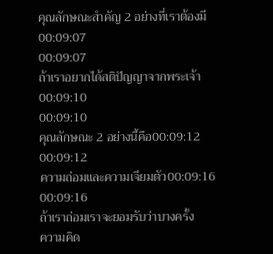คุณลักษณะสำคัญ 2 อย่างที่เราต้องมี00:09:07
00:09:07
ถ้าเราอยากได้สติปัญญาจากพระเจ้า00:09:10
00:09:10
คุณลักษณะ 2 อย่างนี้คือ00:09:12
00:09:12
ความถ่อมและความเจียมตัว00:09:16
00:09:16
ถ้าเราถ่อมเราจะยอมรับว่าบางครั้ง
ความคิด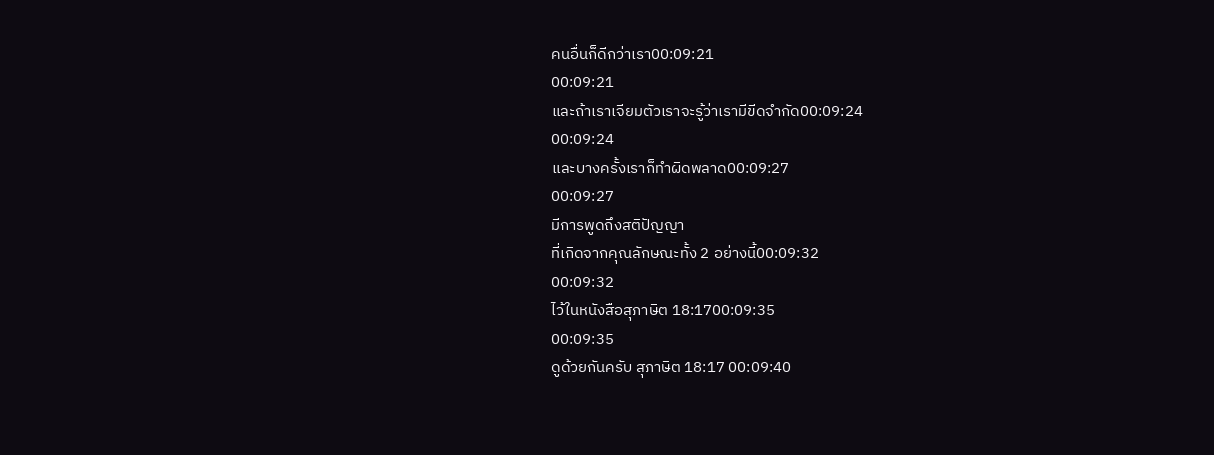คนอื่นก็ดีกว่าเรา00:09:21
00:09:21
และถ้าเราเจียมตัวเราจะรู้ว่าเรามีขีดจำกัด00:09:24
00:09:24
และบางครั้งเราก็ทำผิดพลาด00:09:27
00:09:27
มีการพูดถึงสติปัญญา
ที่เกิดจากคุณลักษณะทั้ง 2 อย่างนี้00:09:32
00:09:32
ไว้ในหนังสือสุภาษิต 18:1700:09:35
00:09:35
ดูด้วยกันครับ สุภาษิต 18:17 00:09:40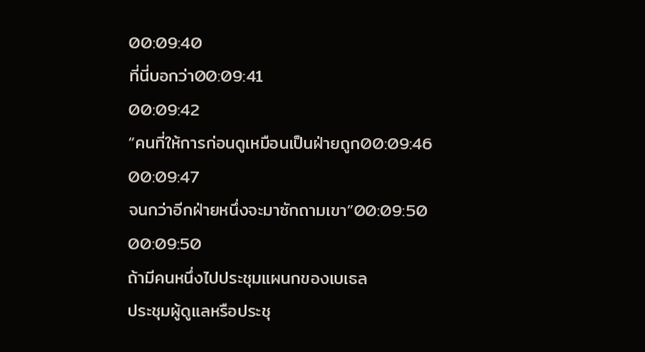00:09:40
ที่นี่บอกว่า00:09:41
00:09:42
“คนที่ให้การก่อนดูเหมือนเป็นฝ่ายถูก00:09:46
00:09:47
จนกว่าอีกฝ่ายหนึ่งจะมาซักถามเขา”00:09:50
00:09:50
ถ้ามีคนหนึ่งไปประชุมแผนกของเบเธล
ประชุมผู้ดูแลหรือประชุ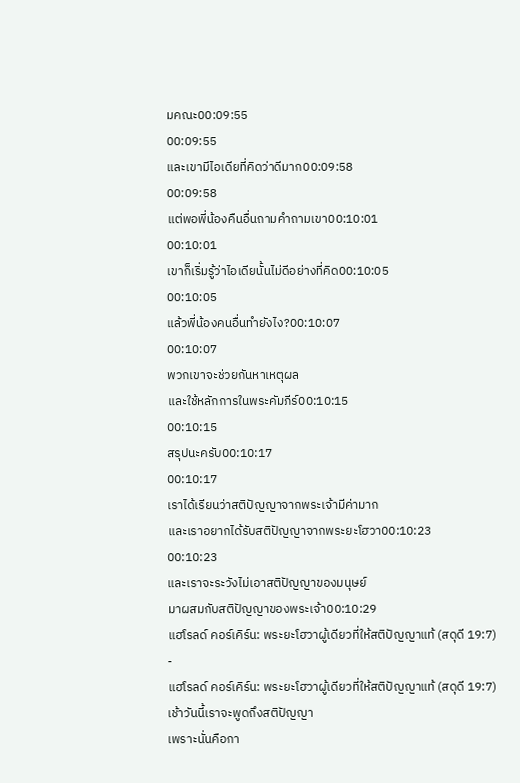มคณะ00:09:55
00:09:55
และเขามีไอเดียที่คิดว่าดีมาก00:09:58
00:09:58
แต่พอพี่น้องคืนอื่นถามคำถามเขา00:10:01
00:10:01
เขาก็เริ่มรู้ว่าไอเดียนั้นไม่ดีอย่างที่คิด00:10:05
00:10:05
แล้วพี่น้องคนอื่นทำยังไง?00:10:07
00:10:07
พวกเขาจะช่วยกันหาเหตุผล
และใช้หลักการในพระคัมภีร์00:10:15
00:10:15
สรุปนะครับ00:10:17
00:10:17
เราได้เรียนว่าสติปัญญาจากพระเจ้ามีค่ามาก
และเราอยากได้รับสติปัญญาจากพระยะโฮวา00:10:23
00:10:23
และเราจะระวังไม่เอาสติปัญญาของมนุษย์
มาผสมกับสติปัญญาของพระเจ้า00:10:29
แฮโรลด์ คอร์เคิร์น: พระยะโฮวาผู้เดียวที่ให้สติปัญญาแท้ (สดุดี 19:7)
-
แฮโรลด์ คอร์เคิร์น: พระยะโฮวาผู้เดียวที่ให้สติปัญญาแท้ (สดุดี 19:7)
เช้าวันนี้เราจะพูดถึงสติปัญญา
เพราะนั่นคือกา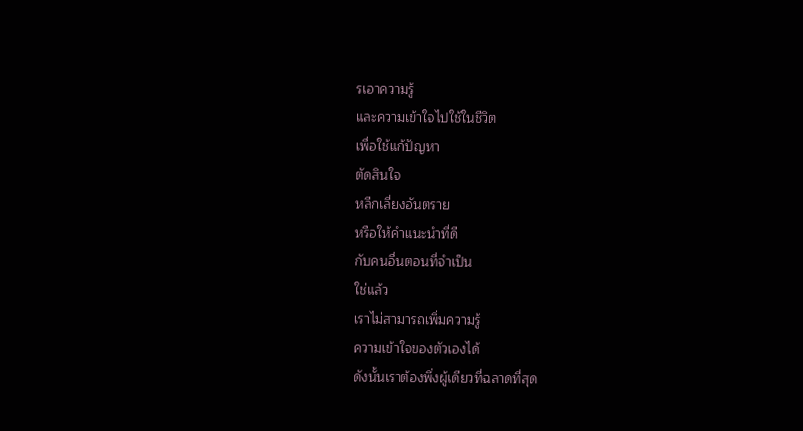รเอาความรู้
และความเข้าใจไปใช้ในชีวิต
เพื่อใช้แก้ปัญหา
ตัดสินใจ
หลีกเลี่ยงอันตราย
หรือให้คำแนะนำที่ดี
กับคนอื่นตอนที่จำเป็น
ใช่แล้ว
เราไม่สามารถเพิ่มความรู้
ความเข้าใจของตัวเองได้
ดังนั้นเราต้องพึ่งผู้เดียวที่ฉลาดที่สุด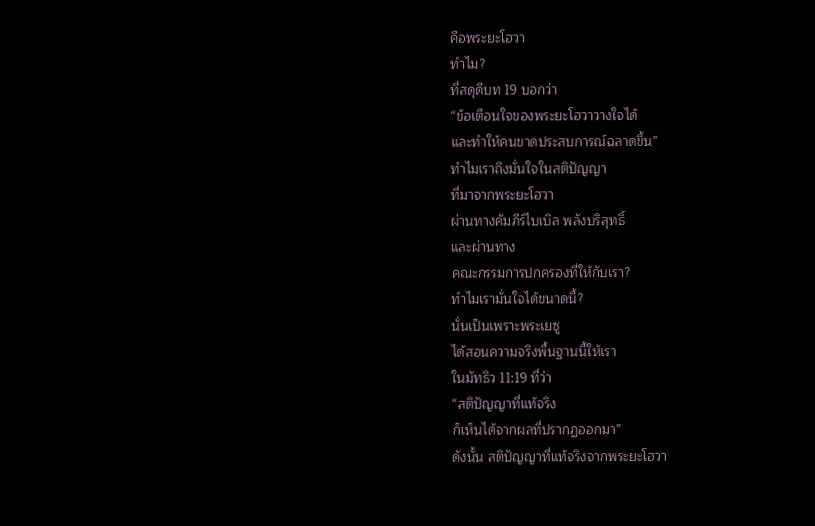คือพระยะโฮวา
ทำไม?
ที่สดุดีบท 19 บอกว่า
“ข้อเตือนใจของพระยะโฮวาวางใจได้
และทำให้คนขาดประสบการณ์ฉลาดขึ้น”
ทำไมเราถึงมั่นใจในสติปัญญา
ที่มาจากพระยะโฮวา
ผ่านทางคัมภีร์ไบเบิล พลังบริสุทธิ์
และผ่านทาง
คณะกรรมการปกครองที่ให้กับเรา?
ทำไมเรามั่นใจได้ขนาดนี้?
นั่นเป็นเพราะพระเยซู
ได้สอนความจริงพื้นฐานนี้ให้เรา
ในมัทธิว 11:19 ที่ว่า
“สติปัญญาที่แท้จริง
ก็เห็นได้จากผลที่ปรากฏออกมา”
ดังนั้น สติปัญญาที่แท้จริงจากพระยะโฮวา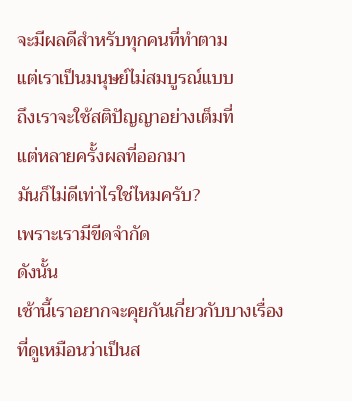จะมีผลดีสำหรับทุกคนที่ทำตาม
แต่เราเป็นมนุษย์ไม่สมบูรณ์แบบ
ถึงเราจะใช้สติปัญญาอย่างเต็มที่
แต่หลายครั้งผลที่ออกมา
มันก็ไม่ดีเท่าไรใช่ไหมครับ?
เพราะเรามีขีดจำกัด
ดังนั้น
เช้านี้เราอยากจะคุยกันเกี่ยวกับบางเรื่อง
ที่ดูเหมือนว่าเป็นส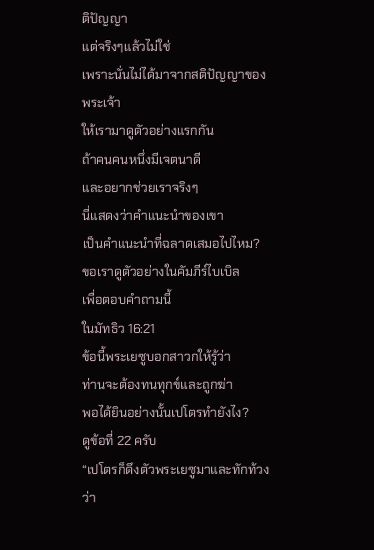ติปัญญา
แต่จริงๆแล้วไม่ใช่
เพราะนั่นไม่ได้มาจากสติปัญญาของพระเจ้า
ให้เรามาดูตัวอย่างแรกกัน
ถ้าคนคนหนึ่งมีเจตนาดี
และอยากช่วยเราจริงๆ
นี่แสดงว่าคำแนะนำของเขา
เป็นคำแนะนำที่ฉลาดเสมอไปไหม?
ขอเราดูตัวอย่างในคัมภีร์ไบเบิล
เพื่อตอบคำถามนี้
ในมัทธิว 16:21
ข้อนี้พระเยซูบอกสาวกให้รู้ว่า
ท่านจะต้องทนทุกข์และถูกฆ่า
พอได้ยินอย่างนั้นเปโตรทำยังไง?
ดูข้อที่ 22 ครับ
“เปโตรก็ดึงตัวพระเยซูมาและทักท้วงว่า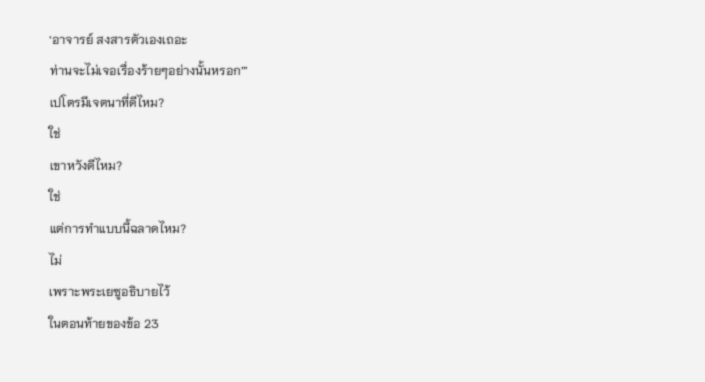‘อาจารย์ สงสารตัวเองเถอะ
ท่านจะไม่เจอเรื่องร้ายๆอย่างนั้นหรอก’”
เปโตรมีเจตนาที่ดีไหม?
ใช่
เขาหวังดีไหม?
ใช่
แต่การทำแบบนี้ฉลาดไหม?
ไม่
เพราะพระเยซูอธิบายไว้
ในตอนท้ายของข้อ 23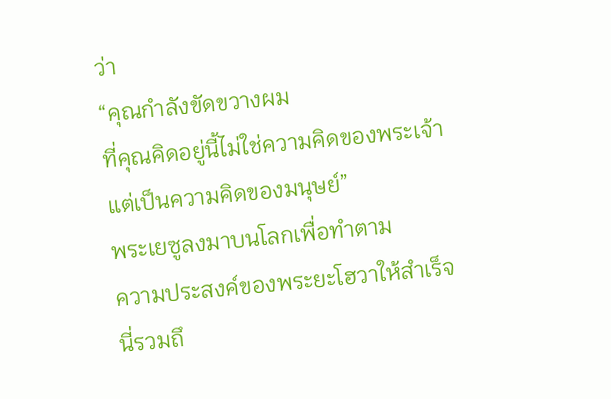ว่า
“คุณกำลังขัดขวางผม
ที่คุณคิดอยู่นี้ไม่ใช่ความคิดของพระเจ้า
แต่เป็นความคิดของมนุษย์”
พระเยซูลงมาบนโลกเพื่อทำตาม
ความประสงค์ของพระยะโฮวาให้สำเร็จ
นี่รวมถึ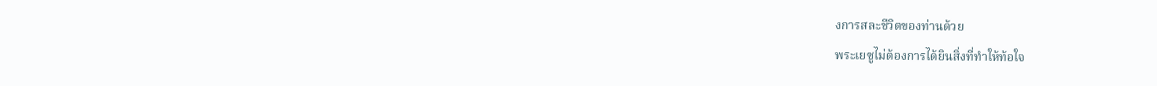งการสละชีวิตของท่านด้วย
พระเยซูไม่ต้องการได้ยินสิ่งที่ทำให้ท้อใจ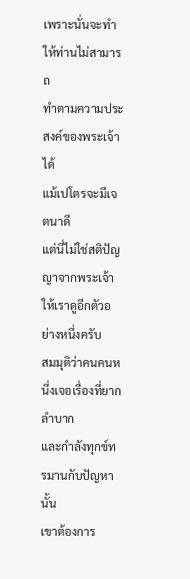เพราะนั่นจะทำให้ท่านไม่สามารถ
ทำตามความประสงค์ของพระเจ้าได้
แม้เปโตรจะมีเจตนาดี
แต่นี่ไม่ใช่สติปัญญาจากพระเจ้า
ให้เราดูอีกตัวอย่างหนึ่งครับ
สมมุติว่าคนคนหนึ่งเจอเรื่องที่ยากลำบาก
และกำลังทุกข์ทรมานกับปัญหานั้น
เขาต้องการ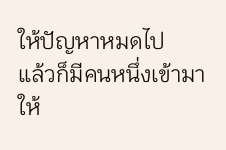ให้ปัญหาหมดไป
แล้วก็มีคนหนึ่งเข้ามาให้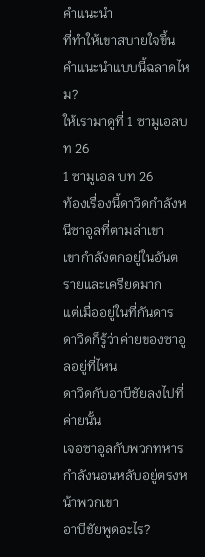คำแนะนำ
ที่ทำให้เขาสบายใจขึ้น
คำแนะนำแบบนี้ฉลาดไหม?
ให้เรามาดูที่ 1 ซามูเอลบท 26
1 ซามูเอล บท 26
ท้องเรื่องนี้ดาวิดกำลังหนีซาอูลที่ตามล่าเขา
เขากำลังตกอยู่ในอันตรายและเครียดมาก
แต่เมื่ออยู่ในที่กันดาร
ดาวิดก็รู้ว่าค่ายของซาอูลอยู่ที่ไหน
ดาวิดกับอาบีชัยลงไปที่ค่ายนั้น
เจอซาอูลกับพวกทหาร
กำลังนอนหลับอยู่ตรงหน้าพวกเขา
อาบีชัยพูดอะไร?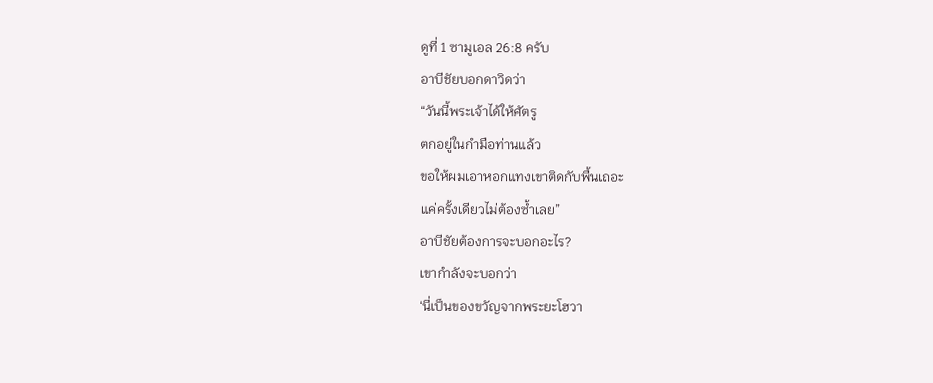ดูที่ 1 ซามูเอล 26:8 ครับ
อาบีชัยบอกดาวิดว่า
“วันนี้พระเจ้าได้ให้ศัตรู
ตกอยู่ในกำมือท่านแล้ว
ขอให้ผมเอาหอกแทงเขาติดกับพื้นเถอะ
แค่ครั้งเดียวไม่ต้องซ้ำเลย”
อาบีชัยต้องการจะบอกอะไร?
เขากำลังจะบอกว่า
‘นี่เป็นของขวัญจากพระยะโฮวา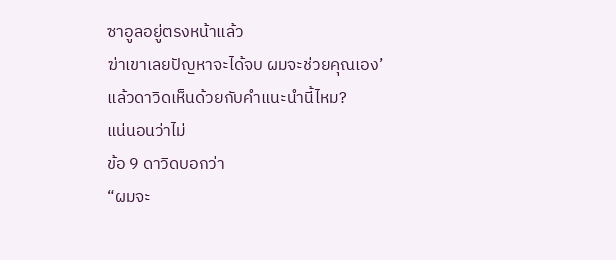ซาอูลอยู่ตรงหน้าแล้ว
ฆ่าเขาเลยปัญหาจะได้จบ ผมจะช่วยคุณเอง’
แล้วดาวิดเห็นด้วยกับคำแนะนำนี้ไหม?
แน่นอนว่าไม่
ข้อ 9 ดาวิดบอกว่า
“ผมจะ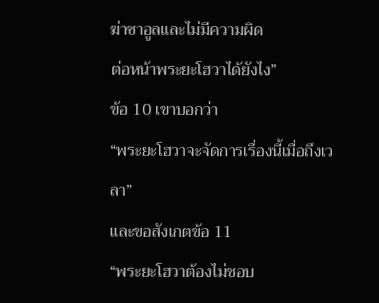ฆ่าซาอูลและไม่มีความผิด
ต่อหน้าพระยะโฮวาได้ยังไง”
ข้อ 10 เขาบอกว่า
“พระยะโฮวาจะจัดการเรื่องนี้เมื่อถึงเวลา”
และขอสังเกตข้อ 11
“พระยะโฮวาต้องไม่ชอบ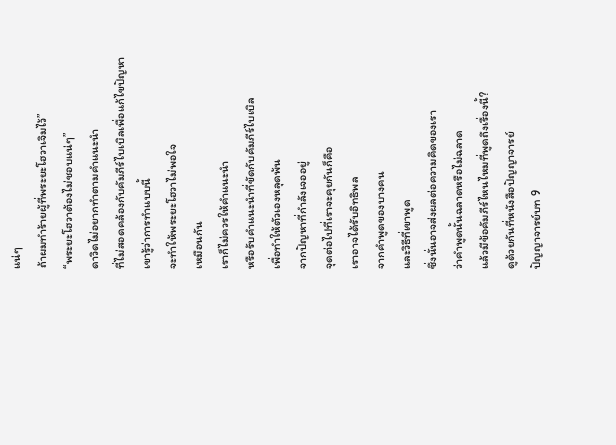แน่ๆ
ถ้าผมทำร้ายผู้ที่พระยะโฮวาเจิมไว้”
“พระยะโฮวาต้องไม่ชอบแน่ๆ”
ดาวิดไม่อยากทำตามคำแนะนำ
ที่ไม่สอดคล้องกับคัมภีร์ไบเบิลเพื่อแก้ไขปัญหา
เขารู้ว่าการทำแบบนี้
จะทำให้พระยะโฮวาไม่พอใจ
เหมือนกัน
เราก็ไม่ควรให้คำแนะนำ
หรือรับคำแนะนำที่ขัดกับคัมภีร์ไบเบิล
เพื่อทำให้ตัวเองหลุดพ้น
จากปัญหาที่กำลังเจออยู่
จุดต่อไปที่เราจะคุยกันก็คือ
เราอาจได้รับอิทธิพล
จากคำพูดของบางคน
และวิธีที่เขาพูด
ซึ่งนั่นอาจส่งผลต่อความคิดของเรา
ว่าคำพูดนั้นฉลาดหรือไม่ฉลาด
แล้วมีข้อคัมภีร์ไหนไหมที่พูดถึงเรื่องนี้?
ดูด้วยกันที่หนังสือปัญญาจารย์
ปัญญาจารย์บท 9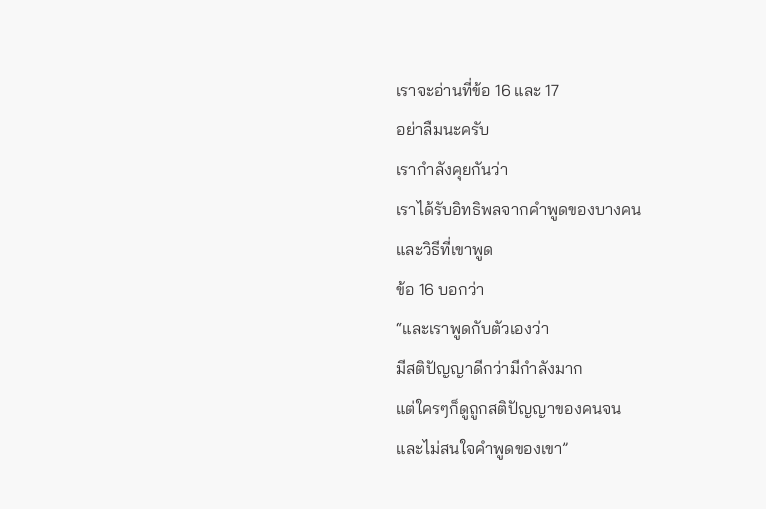เราจะอ่านที่ข้อ 16 และ 17
อย่าลืมนะครับ
เรากำลังคุยกันว่า
เราได้รับอิทธิพลจากคำพูดของบางคน
และวิธีที่เขาพูด
ข้อ 16 บอกว่า
“และเราพูดกับตัวเองว่า
มีสติปัญญาดีกว่ามีกำลังมาก
แต่ใครๆก็ดูถูกสติปัญญาของคนจน
และไม่สนใจคำพูดของเขา”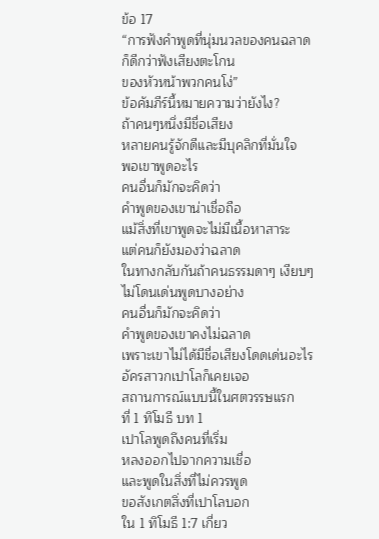ข้อ 17
“การฟังคำพูดที่นุ่มนวลของคนฉลาด
ก็ดีกว่าฟังเสียงตะโกน
ของหัวหน้าพวกคนโง่”
ข้อคัมภีร์นี้หมายความว่ายังไง?
ถ้าคนๆหนึ่งมีชื่อเสียง
หลายคนรู้จักดีและมีบุคลิกที่มั่นใจ
พอเขาพูดอะไร
คนอื่นก็มักจะคิดว่า
คำพูดของเขาน่าเชื่อถือ
แม้สิ่งที่เขาพูดจะไม่มีเนื้อหาสาระ
แต่คนก็ยังมองว่าฉลาด
ในทางกลับกันถ้าคนธรรมดาๆ เงียบๆ
ไม่โดนเด่นพูดบางอย่าง
คนอื่นก็มักจะคิดว่า
คำพูดของเขาคงไม่ฉลาด
เพราะเขาไม่ได้มีชื่อเสียงโดดเด่นอะไร
อัครสาวกเปาโลก็เคยเจอ
สถานการณ์แบบนี้ในศตวรรษแรก
ที่ 1 ทิโมธี บท 1
เปาโลพูดถึงคนที่เริ่ม
หลงออกไปจากความเชื่อ
และพูดในสิ่งที่ไม่ควรพูด
ขอสังเกตสิ่งที่เปาโลบอก
ใน 1 ทิโมธี 1:7 เกี่ยว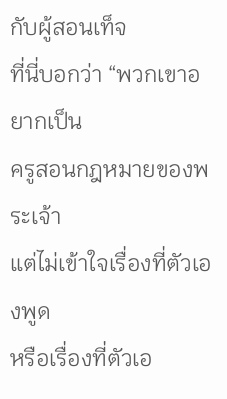กับผู้สอนเท็จ
ที่นี่บอกว่า “พวกเขาอยากเป็น
ครูสอนกฎหมายของพระเจ้า
แต่ไม่เข้าใจเรื่องที่ตัวเองพูด
หรือเรื่องที่ตัวเอ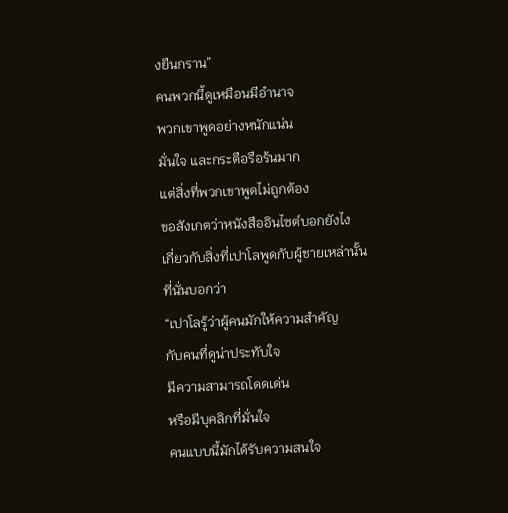งยืนกราน”
คนพวกนี้ดูเหมือนมีอำนาจ
พวกเขาพูดอย่างหนักแน่น
มั่นใจ และกระตือรือร้นมาก
แต่สิ่งที่พวกเขาพูดไม่ถูกต้อง
ขอสังเกตว่าหนังสืออินไซต์บอกยังไง
เกี่ยวกับสิ่งที่เปาโลพูดกับผู้ชายเหล่านั้น
ที่นั่นบอกว่า
“เปาโลรู้ว่าผู้คนมักให้ความสำคัญ
กับคนที่ดูน่าประทับใจ
มีความสามารถโดดเด่น
หรือมีบุคลิกที่มั่นใจ
คนแบบนี้มักได้รับความสนใจ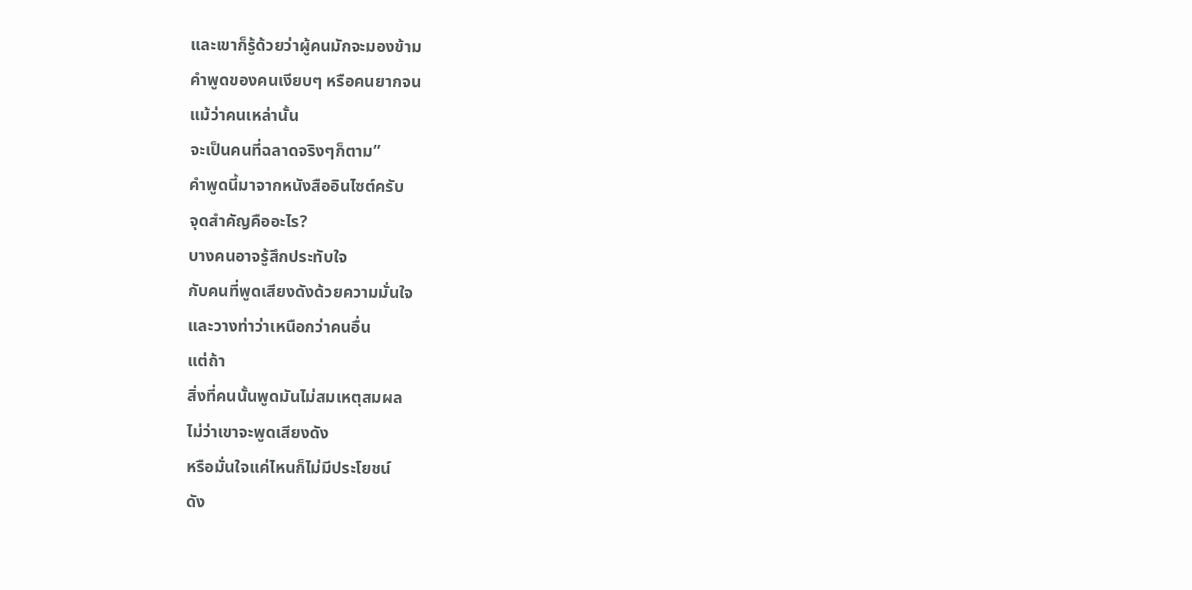และเขาก็รู้ด้วยว่าผู้คนมักจะมองข้าม
คำพูดของคนเงียบๆ หรือคนยากจน
แม้ว่าคนเหล่านั้น
จะเป็นคนที่ฉลาดจริงๆก็ตาม”
คำพูดนี้มาจากหนังสืออินไซต์ครับ
จุดสำคัญคืออะไร?
บางคนอาจรู้สึกประทับใจ
กับคนที่พูดเสียงดังด้วยความมั่นใจ
และวางท่าว่าเหนือกว่าคนอื่น
แต่ถ้า
สิ่งที่คนนั้นพูดมันไม่สมเหตุสมผล
ไม่ว่าเขาจะพูดเสียงดัง
หรือมั่นใจแค่ไหนก็ไม่มีประโยชน์
ดัง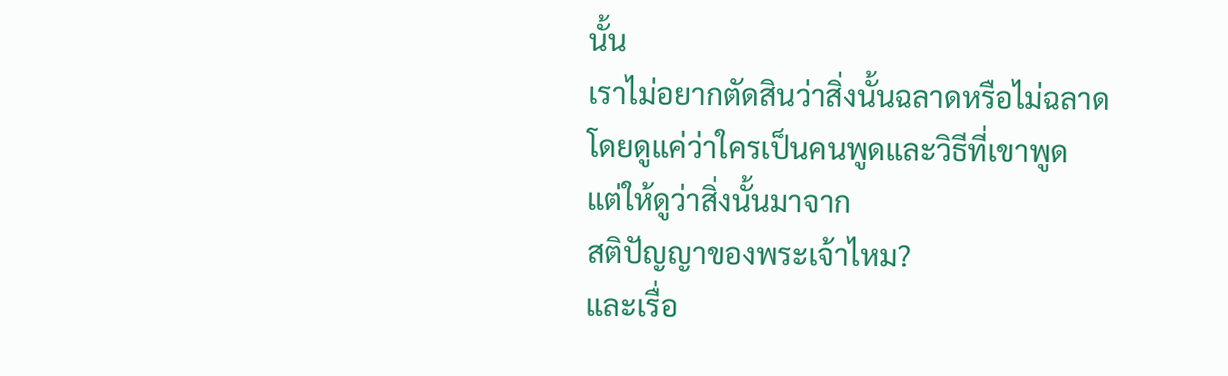นั้น
เราไม่อยากตัดสินว่าสิ่งนั้นฉลาดหรือไม่ฉลาด
โดยดูแค่ว่าใครเป็นคนพูดและวิธีที่เขาพูด
แต่ให้ดูว่าสิ่งนั้นมาจาก
สติปัญญาของพระเจ้าไหม?
และเรื่อ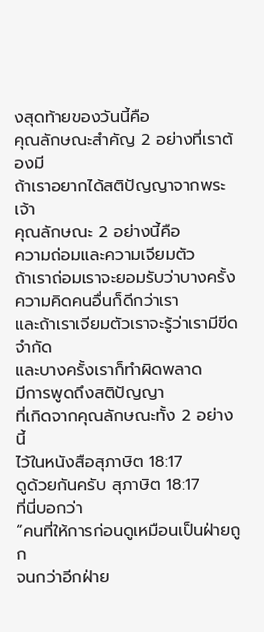งสุดท้ายของวันนี้คือ
คุณลักษณะสำคัญ 2 อย่างที่เราต้องมี
ถ้าเราอยากได้สติปัญญาจากพระเจ้า
คุณลักษณะ 2 อย่างนี้คือ
ความถ่อมและความเจียมตัว
ถ้าเราถ่อมเราจะยอมรับว่าบางครั้ง
ความคิดคนอื่นก็ดีกว่าเรา
และถ้าเราเจียมตัวเราจะรู้ว่าเรามีขีดจำกัด
และบางครั้งเราก็ทำผิดพลาด
มีการพูดถึงสติปัญญา
ที่เกิดจากคุณลักษณะทั้ง 2 อย่างนี้
ไว้ในหนังสือสุภาษิต 18:17
ดูด้วยกันครับ สุภาษิต 18:17
ที่นี่บอกว่า
“คนที่ให้การก่อนดูเหมือนเป็นฝ่ายถูก
จนกว่าอีกฝ่าย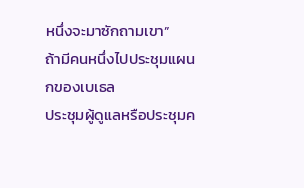หนึ่งจะมาซักถามเขา”
ถ้ามีคนหนึ่งไปประชุมแผนกของเบเธล
ประชุมผู้ดูแลหรือประชุมค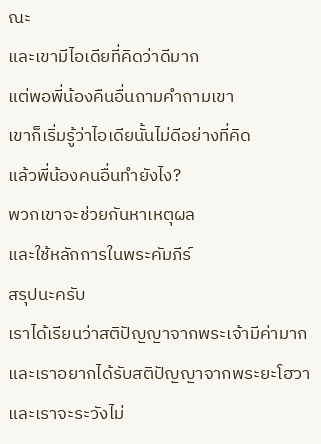ณะ
และเขามีไอเดียที่คิดว่าดีมาก
แต่พอพี่น้องคืนอื่นถามคำถามเขา
เขาก็เริ่มรู้ว่าไอเดียนั้นไม่ดีอย่างที่คิด
แล้วพี่น้องคนอื่นทำยังไง?
พวกเขาจะช่วยกันหาเหตุผล
และใช้หลักการในพระคัมภีร์
สรุปนะครับ
เราได้เรียนว่าสติปัญญาจากพระเจ้ามีค่ามาก
และเราอยากได้รับสติปัญญาจากพระยะโฮวา
และเราจะระวังไม่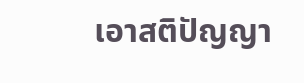เอาสติปัญญา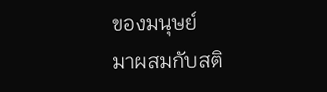ของมนุษย์
มาผสมกับสติ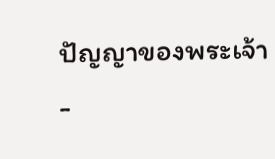ปัญญาของพระเจ้า
-